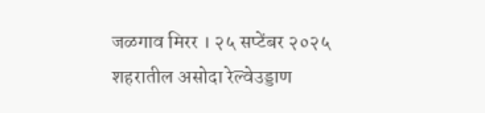जळगाव मिरर । २५ सप्टेंबर २०२५
शहरातील असोदा रेल्वेउड्डाण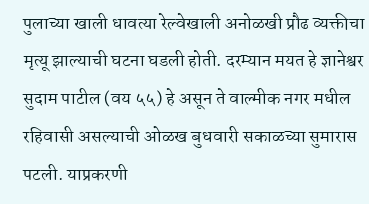पुलाच्या खाली धावत्या रेल्वेखाली अनोळखी प्रौढ व्यक्तीचा मृत्यू झाल्याची घटना घडली होती. दरम्यान मयत हे ज्ञानेश्वर सुदाम पाटील (वय ५५) हे असून ते वाल्मीक नगर मधील रहिवासी असल्याची ओळख बुधवारी सकाळच्या सुमारास पटली. याप्रकरणी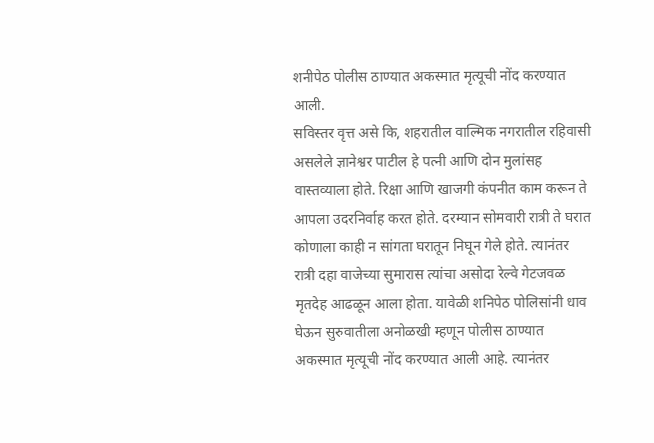शनीपेठ पोलीस ठाण्यात अकस्मात मृत्यूची नोंद करण्यात आली.
सविस्तर वृत्त असे कि, शहरातील वाल्मिक नगरातील रहिवासी असलेले ज्ञानेश्वर पाटील हे पत्नी आणि दोन मुलांसह वास्तव्याला होते. रिक्षा आणि खाजगी कंपनीत काम करून ते आपला उदरनिर्वाह करत होते. दरम्यान सोमवारी रात्री ते घरात कोणाला काही न सांगता घरातून निघून गेले होते. त्यानंतर रात्री दहा वाजेच्या सुमारास त्यांचा असोदा रेल्वे गेटजवळ मृतदेह आढळून आला होता. यावेळी शनिपेठ पोलिसांनी धाव घेऊन सुरुवातीला अनोळखी म्हणून पोलीस ठाण्यात अकस्मात मृत्यूची नोंद करण्यात आली आहे. त्यानंतर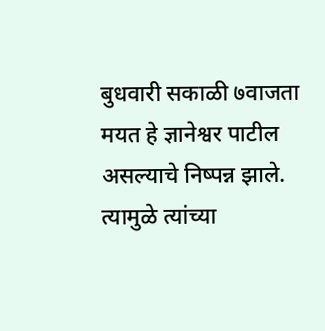बुधवारी सकाळी ७वाजता मयत हे ज्ञानेश्वर पाटील असल्याचे निष्पन्न झाले. त्यामुळे त्यांच्या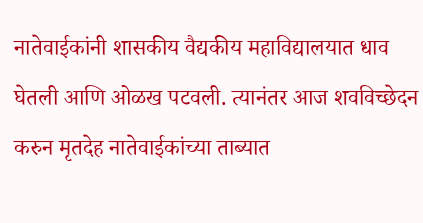नातेवाईकांनी शासकीय वैद्यकीय महाविद्यालयात धाव घेतली आणि ओळख पटवली. त्यानंतर आज शवविच्छेदन करुन मृतदेह नातेवाईकांच्या ताब्यात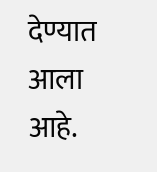देण्यात आला आहे.